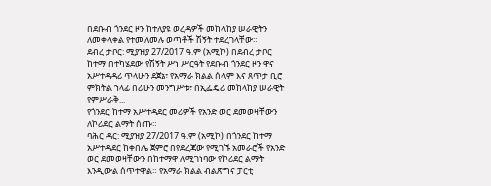በደቡብ ጎንደር ዞን ከተለያዩ ወረዳዎች መከላከያ ሠራዊትን ለመቀላቀል የተመለመሉ ወጣቶች ሽኝት ተደረገላቸው።
ደብረ ታቦር: ሚያዝያ 27/2017 ዓ.ም (አሚኮ) በደብረ ታቦር ከተማ በተካሄደው የሽኝት ሥነ ሥርዓት የደቡብ ጎንደር ዞን ዋና አሥተዳዳሪ ጥላሁን ደጀኔ፣ የአማራ ክልል ሰላም እና ጸጥታ ቢሮ ምክትል ኀላፊ በሪሁን መንግሥቱ፣ በኢፌዴሪ መከላከያ ሠራዊት የምሥራቅ...
የጎንደር ከተማ አሥተዳደር መሪዎች የአንድ ወር ደመወዛቸውን ለኮሪደር ልማት ሰጡ።
ባሕር ዳር: ሚያዝያ 27/2017 ዓ.ም (አሚኮ) በጎንደር ከተማ አሥተዳደር ከቀበሌ ጀምሮ በየደረጃው የሚገኙ አመራሮች የአንድ ወር ደመወዛቸውን በከተማዋ ለሚገነባው የኮሪደር ልማት እንዲውል ሰጥተዋል። የአማራ ክልል ብልጽግና ፓርቲ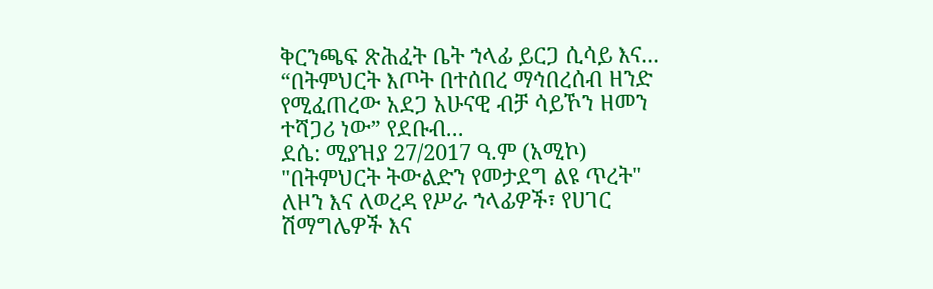ቅርንጫፍ ጽሕፈት ቤት ኀላፊ ይርጋ ሲሳይ እና...
“በትምህርት እጦት በተሰበረ ማኅበረሰብ ዘንድ የሚፈጠረው አደጋ አሁናዊ ብቻ ሳይኾን ዘመን ተሻጋሪ ነው” የደቡብ...
ደሴ: ሚያዝያ 27/2017 ዓ.ም (አሚኮ) "በትምህርት ትውልድን የመታደግ ልዩ ጥረት" ለዞን እና ለወረዳ የሥራ ኀላፊዎች፣ የሀገር ሽማግሌዎች እና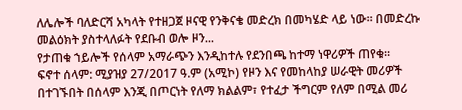ለሌሎች ባለድርሻ አካላት የተዘጋጀ ዞናዊ የንቅናቄ መድረክ በመካሄድ ላይ ነው። በመድረኩ መልዕክት ያስተላለፉት የደቡብ ወሎ ዞን...
የታጠቁ ኀይሎች የሰላም አማራጭን እንዲከተሉ የደንበጫ ከተማ ነዋሪዎች ጠየቁ።
ፍኖተ ሰላም: ሚያዝያ 27/2017 ዓ.ም (አሚኮ) የዞን እና የመከላከያ ሠራዊት መሪዎች በተገኙበት በሰላም እንጂ በጦርነት የለማ ክልልም፣ የተፈታ ችግርም የለም በሚል መሪ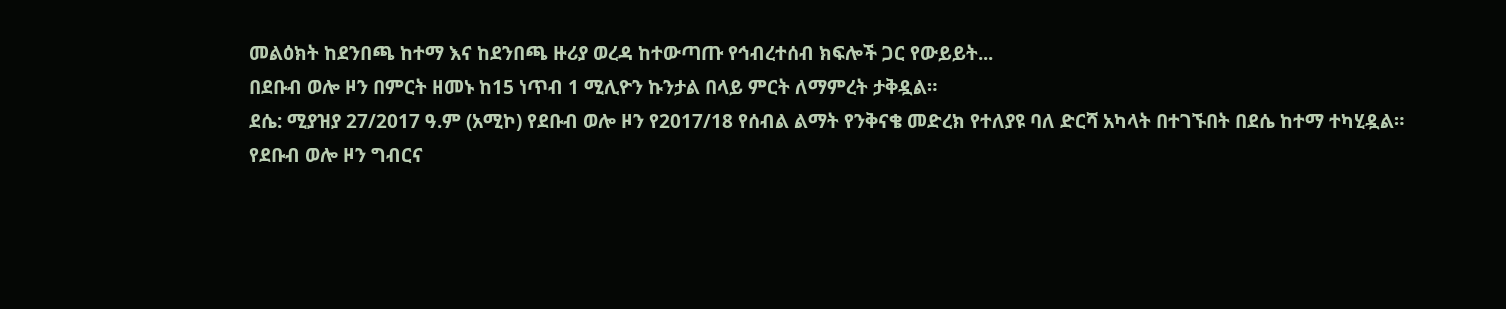መልዕክት ከደንበጫ ከተማ እና ከደንበጫ ዙሪያ ወረዳ ከተውጣጡ የኅብረተሰብ ክፍሎች ጋር የውይይት...
በደቡብ ወሎ ዞን በምርት ዘመኑ ከ15 ነጥብ 1 ሚሊዮን ኩንታል በላይ ምርት ለማምረት ታቅዷል።
ደሴ: ሚያዝያ 27/2017 ዓ.ም (አሚኮ) የደቡብ ወሎ ዞን የ2017/18 የሰብል ልማት የንቅናቄ መድረክ የተለያዩ ባለ ድርሻ አካላት በተገኙበት በደሴ ከተማ ተካሂዷል።
የደቡብ ወሎ ዞን ግብርና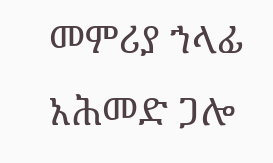መምሪያ ኀላፊ አሕመድ ጋሎ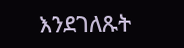እንደገለጹት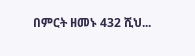በምርት ዘመኑ 432 ሺህ...